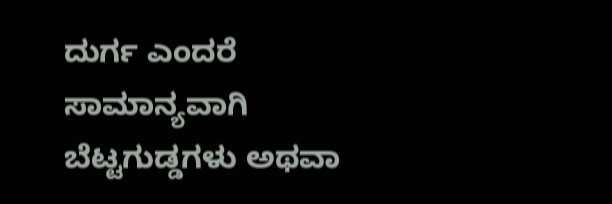ದುರ್ಗ ಎಂದರೆ ಸಾಮಾನ್ಯವಾಗಿ ಬೆಟ್ಟಗುಡ್ಡಗಳು ಅಥವಾ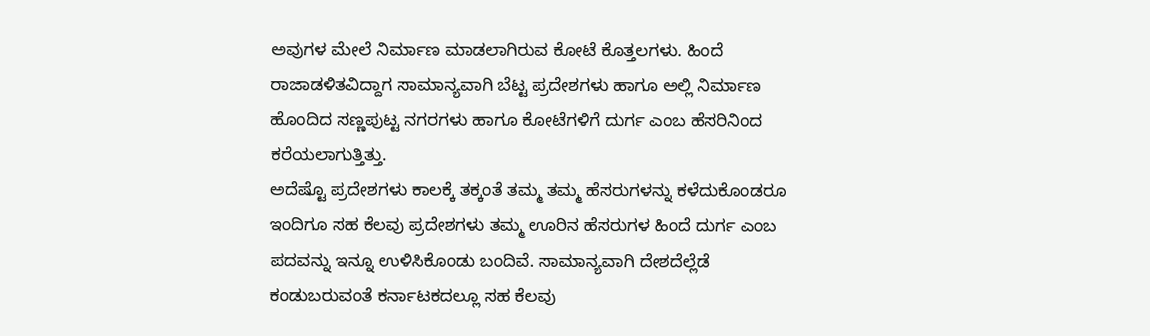ಅವುಗಳ ಮೇಲೆ ನಿರ್ಮಾಣ ಮಾಡಲಾಗಿರುವ ಕೋಟೆ ಕೊತ್ತಲಗಳು. ಹಿಂದೆ ರಾಜಾಡಳಿತವಿದ್ದಾಗ ಸಾಮಾನ್ಯವಾಗಿ ಬೆಟ್ಟ ಪ್ರದೇಶಗಳು ಹಾಗೂ ಅಲ್ಲಿ ನಿರ್ಮಾಣ ಹೊಂದಿದ ಸಣ್ಣಪುಟ್ಟ ನಗರಗಳು ಹಾಗೂ ಕೋಟೆಗಳಿಗೆ ದುರ್ಗ ಎಂಬ ಹೆಸರಿನಿಂದ ಕರೆಯಲಾಗುತ್ತಿತ್ತು.
ಅದೆಷ್ಟೊ ಪ್ರದೇಶಗಳು ಕಾಲಕ್ಕೆ ತಕ್ಕಂತೆ ತಮ್ಮ ತಮ್ಮ ಹೆಸರುಗಳನ್ನು ಕಳೆದುಕೊಂಡರೂ ಇಂದಿಗೂ ಸಹ ಕೆಲವು ಪ್ರದೇಶಗಳು ತಮ್ಮ ಊರಿನ ಹೆಸರುಗಳ ಹಿಂದೆ ದುರ್ಗ ಎಂಬ ಪದವನ್ನು ಇನ್ನೂ ಉಳಿಸಿಕೊಂಡು ಬಂದಿವೆ. ಸಾಮಾನ್ಯವಾಗಿ ದೇಶದೆಲ್ಲೆಡೆ ಕಂಡುಬರುವಂತೆ ಕರ್ನಾಟಕದಲ್ಲೂ ಸಹ ಕೆಲವು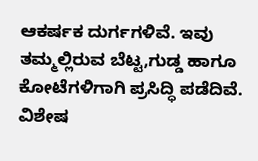ಆಕರ್ಷಕ ದುರ್ಗಗಳಿವೆ. ಇವು ತಮ್ಮಲ್ಲಿರುವ ಬೆಟ್ಟ,ಗುಡ್ಡ ಹಾಗೂ ಕೋಟೆಗಳಿಗಾಗಿ ಪ್ರಸಿದ್ಧಿ ಪಡೆದಿವೆ.
ವಿಶೇಷ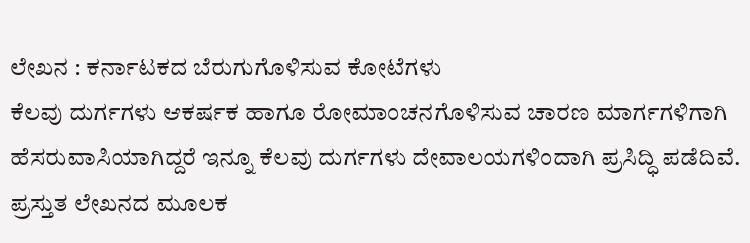ಲೇಖನ : ಕರ್ನಾಟಕದ ಬೆರುಗುಗೊಳಿಸುವ ಕೋಟೆಗಳು
ಕೆಲವು ದುರ್ಗಗಳು ಆಕರ್ಷಕ ಹಾಗೂ ರೋಮಾಂಚನಗೊಳಿಸುವ ಚಾರಣ ಮಾರ್ಗಗಳಿಗಾಗಿ ಹೆಸರುವಾಸಿಯಾಗಿದ್ದರೆ ಇನ್ನೂ ಕೆಲವು ದುರ್ಗಗಳು ದೇವಾಲಯಗಳಿಂದಾಗಿ ಪ್ರಸಿದ್ಧಿ ಪಡೆದಿವೆ. ಪ್ರಸ್ತುತ ಲೇಖನದ ಮೂಲಕ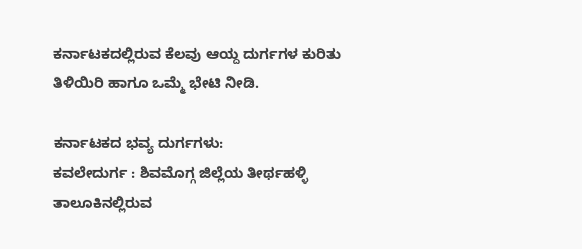ಕರ್ನಾಟಕದಲ್ಲಿರುವ ಕೆಲವು ಆಯ್ದ ದುರ್ಗಗಳ ಕುರಿತು ತಿಳಿಯಿರಿ ಹಾಗೂ ಒಮ್ಮೆ ಭೇಟಿ ನೀಡಿ.

ಕರ್ನಾಟಕದ ಭವ್ಯ ದುರ್ಗಗಳು:
ಕವಲೇದುರ್ಗ : ಶಿವಮೊಗ್ಗ ಜಿಲ್ಲೆಯ ತೀರ್ಥಹಳ್ಳಿ ತಾಲೂಕಿನಲ್ಲಿರುವ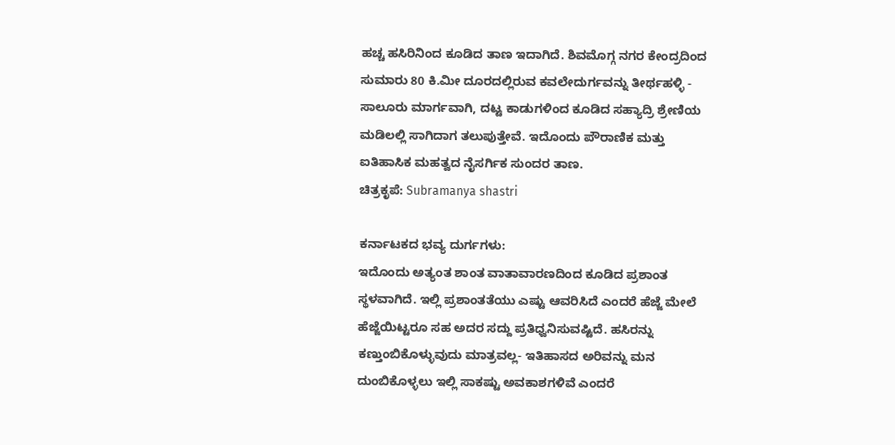ಹಚ್ಚ ಹಸಿರಿನಿಂದ ಕೂಡಿದ ತಾಣ ಇದಾಗಿದೆ. ಶಿವಮೊಗ್ಗ ನಗರ ಕೇಂದ್ರದಿಂದ ಸುಮಾರು 80 ಕಿ.ಮೀ ದೂರದಲ್ಲಿರುವ ಕವಲೇದುರ್ಗವನ್ನು ತೀರ್ಥಹಳ್ಳಿ - ಸಾಲೂರು ಮಾರ್ಗವಾಗಿ, ದಟ್ಟ ಕಾಡುಗಳಿಂದ ಕೂಡಿದ ಸಹ್ಯಾದ್ರಿ ಶ್ರೇಣಿಯ ಮಡಿಲಲ್ಲಿ ಸಾಗಿದಾಗ ತಲುಪುತ್ತೇವೆ. ಇದೊಂದು ಪೌರಾಣಿಕ ಮತ್ತು ಐತಿಹಾಸಿಕ ಮಹತ್ವದ ನೈಸರ್ಗಿಕ ಸುಂದರ ತಾಣ.
ಚಿತ್ರಕೃಪೆ: Subramanya shastri

ಕರ್ನಾಟಕದ ಭವ್ಯ ದುರ್ಗಗಳು:
ಇದೊಂದು ಅತ್ಯಂತ ಶಾಂತ ವಾತಾವಾರಣದಿಂದ ಕೂಡಿದ ಪ್ರಶಾಂತ ಸ್ಥಳವಾಗಿದೆ. ಇಲ್ಲಿ ಪ್ರಶಾಂತತೆಯು ಎಷ್ಟು ಆವರಿಸಿದೆ ಎಂದರೆ ಹೆಜ್ಜೆ ಮೇಲೆ ಹೆಜ್ಜೆಯಿಟ್ಟರೂ ಸಹ ಅದರ ಸದ್ದು ಪ್ರತಿಧ್ವನಿಸುವಷ್ಟಿದೆ. ಹಸಿರನ್ನು ಕಣ್ತುಂಬಿಕೊಳ್ಳುವುದು ಮಾತ್ರವಲ್ಲ- ಇತಿಹಾಸದ ಅರಿವನ್ನು ಮನ ದುಂಬಿಕೊಳ್ಳಲು ಇಲ್ಲಿ ಸಾಕಷ್ಟು ಅವಕಾಶಗಳಿವೆ ಎಂದರೆ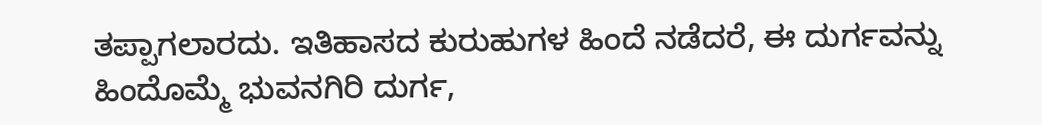ತಪ್ಪಾಗಲಾರದು. ಇತಿಹಾಸದ ಕುರುಹುಗಳ ಹಿಂದೆ ನಡೆದರೆ, ಈ ದುರ್ಗವನ್ನು ಹಿಂದೊಮ್ಮೆ ಭುವನಗಿರಿ ದುರ್ಗ,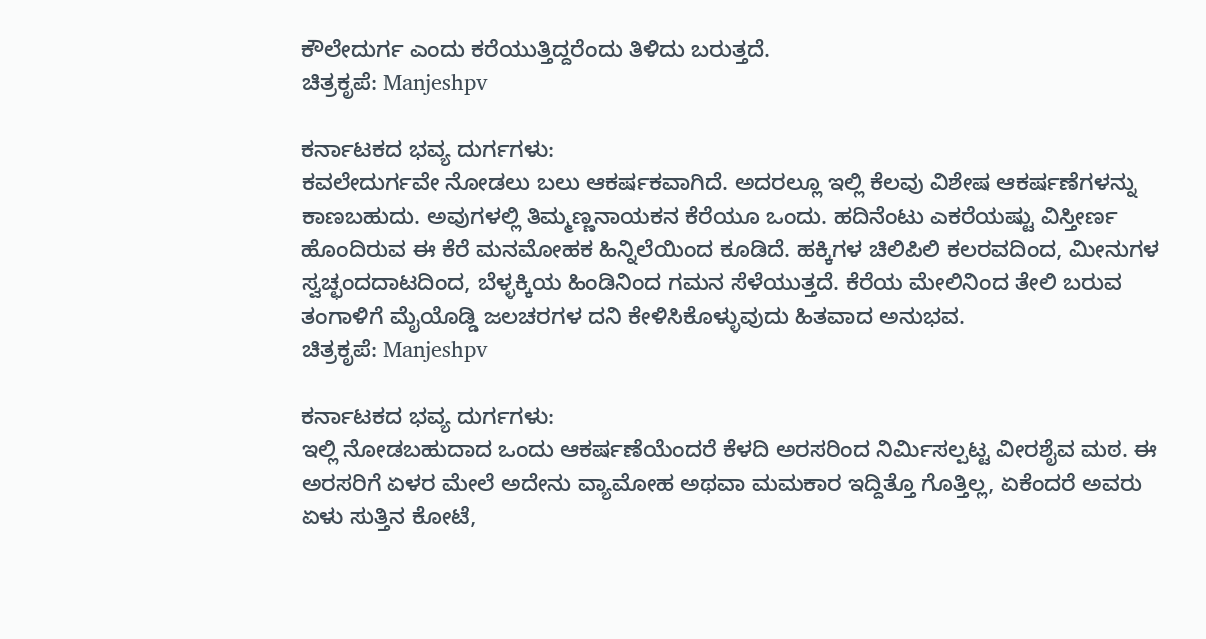ಕೌಲೇದುರ್ಗ ಎಂದು ಕರೆಯುತ್ತಿದ್ದರೆಂದು ತಿಳಿದು ಬರುತ್ತದೆ.
ಚಿತ್ರಕೃಪೆ: Manjeshpv

ಕರ್ನಾಟಕದ ಭವ್ಯ ದುರ್ಗಗಳು:
ಕವಲೇದುರ್ಗವೇ ನೋಡಲು ಬಲು ಆಕರ್ಷಕವಾಗಿದೆ. ಅದರಲ್ಲೂ ಇಲ್ಲಿ ಕೆಲವು ವಿಶೇಷ ಆಕರ್ಷಣೆಗಳನ್ನು ಕಾಣಬಹುದು. ಅವುಗಳಲ್ಲಿ ತಿಮ್ಮಣ್ಣನಾಯಕನ ಕೆರೆಯೂ ಒಂದು. ಹದಿನೆಂಟು ಎಕರೆಯಷ್ಟು ವಿಸ್ತೀರ್ಣ ಹೊಂದಿರುವ ಈ ಕೆರೆ ಮನಮೋಹಕ ಹಿನ್ನಿಲೆಯಿಂದ ಕೂಡಿದೆ. ಹಕ್ಕಿಗಳ ಚಿಲಿಪಿಲಿ ಕಲರವದಿಂದ, ಮೀನುಗಳ ಸ್ವಚ್ಛಂದದಾಟದಿಂದ, ಬೆಳ್ಳಕ್ಕಿಯ ಹಿಂಡಿನಿಂದ ಗಮನ ಸೆಳೆಯುತ್ತದೆ. ಕೆರೆಯ ಮೇಲಿನಿಂದ ತೇಲಿ ಬರುವ ತಂಗಾಳಿಗೆ ಮೈಯೊಡ್ಡಿ ಜಲಚರಗಳ ದನಿ ಕೇಳಿಸಿಕೊಳ್ಳುವುದು ಹಿತವಾದ ಅನುಭವ.
ಚಿತ್ರಕೃಪೆ: Manjeshpv

ಕರ್ನಾಟಕದ ಭವ್ಯ ದುರ್ಗಗಳು:
ಇಲ್ಲಿ ನೋಡಬಹುದಾದ ಒಂದು ಆಕರ್ಷಣೆಯೆಂದರೆ ಕೆಳದಿ ಅರಸರಿಂದ ನಿರ್ಮಿಸಲ್ಪಟ್ಟ ವೀರಶೈವ ಮಠ. ಈ ಅರಸರಿಗೆ ಏಳರ ಮೇಲೆ ಅದೇನು ವ್ಯಾಮೋಹ ಅಥವಾ ಮಮಕಾರ ಇದ್ದಿತ್ತೊ ಗೊತ್ತಿಲ್ಲ, ಏಕೆಂದರೆ ಅವರು ಏಳು ಸುತ್ತಿನ ಕೋಟೆ,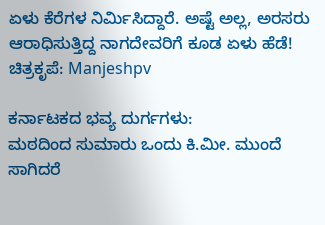ಏಳು ಕೆರೆಗಳ ನಿರ್ಮಿಸಿದ್ದಾರೆ. ಅಷ್ಟೆ ಅಲ್ಲ, ಅರಸರು ಆರಾಧಿಸುತ್ತಿದ್ದ ನಾಗದೇವರಿಗೆ ಕೂಡ ಏಳು ಹೆಡೆ!
ಚಿತ್ರಕೃಪೆ: Manjeshpv

ಕರ್ನಾಟಕದ ಭವ್ಯ ದುರ್ಗಗಳು:
ಮಠದಿಂದ ಸುಮಾರು ಒಂದು ಕಿ.ಮೀ. ಮುಂದೆ ಸಾಗಿದರೆ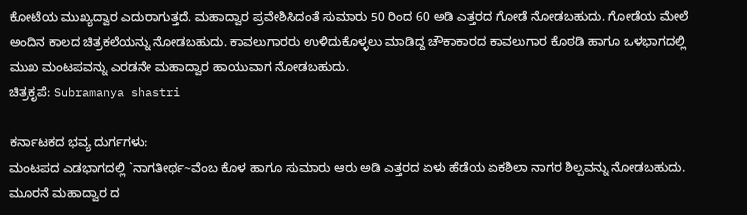ಕೋಟೆಯ ಮುಖ್ಯದ್ವಾರ ಎದುರಾಗುತ್ತದೆ. ಮಹಾದ್ವಾರ ಪ್ರವೇಶಿಸಿದಂತೆ ಸುಮಾರು 50 ರಿಂದ 60 ಅಡಿ ಎತ್ತರದ ಗೋಡೆ ನೋಡಬಹುದು. ಗೋಡೆಯ ಮೇಲೆ ಅಂದಿನ ಕಾಲದ ಚಿತ್ರಕಲೆಯನ್ನು ನೋಡಬಹುದು. ಕಾವಲುಗಾರರು ಉಳಿದುಕೊಳ್ಳಲು ಮಾಡಿದ್ದ ಚೌಕಾಕಾರದ ಕಾವಲುಗಾರ ಕೊಠಡಿ ಹಾಗೂ ಒಳಭಾಗದಲ್ಲಿ ಮುಖ ಮಂಟಪವನ್ನು ಎರಡನೇ ಮಹಾದ್ವಾರ ಹಾಯುವಾಗ ನೋಡಬಹುದು.
ಚಿತ್ರಕೃಪೆ: Subramanya shastri

ಕರ್ನಾಟಕದ ಭವ್ಯ ದುರ್ಗಗಳು:
ಮಂಟಪದ ಎಡಭಾಗದಲ್ಲಿ `ನಾಗತೀರ್ಥ~ವೆಂಬ ಕೊಳ ಹಾಗೂ ಸುಮಾರು ಆರು ಅಡಿ ಎತ್ತರದ ಏಳು ಹೆಡೆಯ ಏಕಶಿಲಾ ನಾಗರ ಶಿಲ್ಪವನ್ನು ನೋಡಬಹುದು. ಮೂರನೆ ಮಹಾದ್ವಾರ ದ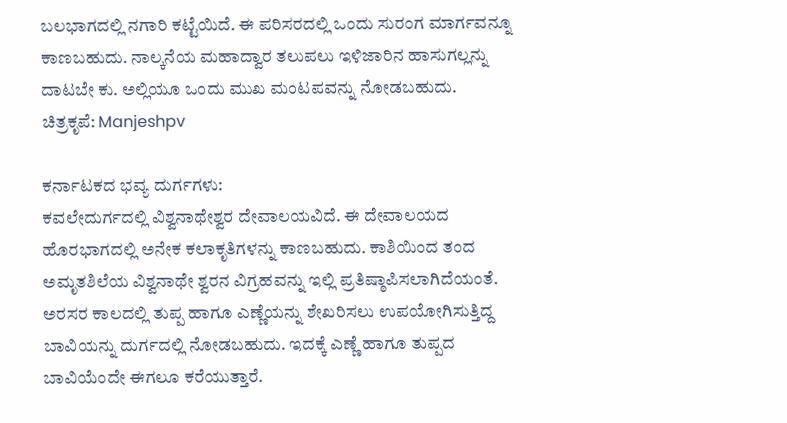ಬಲಭಾಗದಲ್ಲಿ ನಗಾರಿ ಕಟ್ಟೆಯಿದೆ. ಈ ಪರಿಸರದಲ್ಲಿ ಒಂದು ಸುರಂಗ ಮಾರ್ಗವನ್ನೂ ಕಾಣಬಹುದು. ನಾಲ್ಕನೆಯ ಮಹಾದ್ವಾರ ತಲುಪಲು ಇಳಿಜಾರಿನ ಹಾಸುಗಲ್ಲನ್ನು ದಾಟಬೇ ಕು. ಅಲ್ಲಿಯೂ ಒಂದು ಮುಖ ಮಂಟಪವನ್ನು ನೋಡಬಹುದು.
ಚಿತ್ರಕೃಪೆ: Manjeshpv

ಕರ್ನಾಟಕದ ಭವ್ಯ ದುರ್ಗಗಳು:
ಕವಲೇದುರ್ಗದಲ್ಲಿ ವಿಶ್ವನಾಥೇಶ್ವರ ದೇವಾಲಯವಿದೆ. ಈ ದೇವಾಲಯದ ಹೊರಭಾಗದಲ್ಲಿ ಅನೇಕ ಕಲಾಕೃತಿಗಳನ್ನು ಕಾಣಬಹುದು. ಕಾಶಿಯಿಂದ ತಂದ ಅಮೃತಶಿಲೆಯ ವಿಶ್ವನಾಥೇ ಶ್ವರನ ವಿಗ್ರಹವನ್ನು ಇಲ್ಲಿ ಪ್ರತಿಷ್ಠಾಪಿಸಲಾಗಿದೆಯಂತೆ. ಅರಸರ ಕಾಲದಲ್ಲಿ ತುಪ್ಪ ಹಾಗೂ ಎಣ್ಣೆಯನ್ನು ಶೇಖರಿಸಲು ಉಪಯೋಗಿಸುತ್ತಿದ್ದ ಬಾವಿಯನ್ನು ದುರ್ಗದಲ್ಲಿ ನೋಡಬಹುದು. ಇದಕ್ಕೆ ಎಣ್ಣೆ ಹಾಗೂ ತುಪ್ಪದ ಬಾವಿಯೆಂದೇ ಈಗಲೂ ಕರೆಯುತ್ತಾರೆ.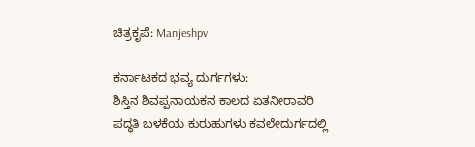ಚಿತ್ರಕೃಪೆ: Manjeshpv

ಕರ್ನಾಟಕದ ಭವ್ಯ ದುರ್ಗಗಳು:
ಶಿಸ್ತಿನ ಶಿವಪ್ಪನಾಯಕನ ಕಾಲದ ಏತನೀರಾವರಿ ಪದ್ಧತಿ ಬಳಕೆಯ ಕುರುಹುಗಳು ಕವಲೇದುರ್ಗದಲ್ಲಿ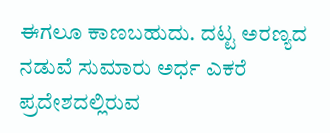ಈಗಲೂ ಕಾಣಬಹುದು. ದಟ್ಟ ಅರಣ್ಯದ ನಡುವೆ ಸುಮಾರು ಅರ್ಧ ಎಕರೆ ಪ್ರದೇಶದಲ್ಲಿರುವ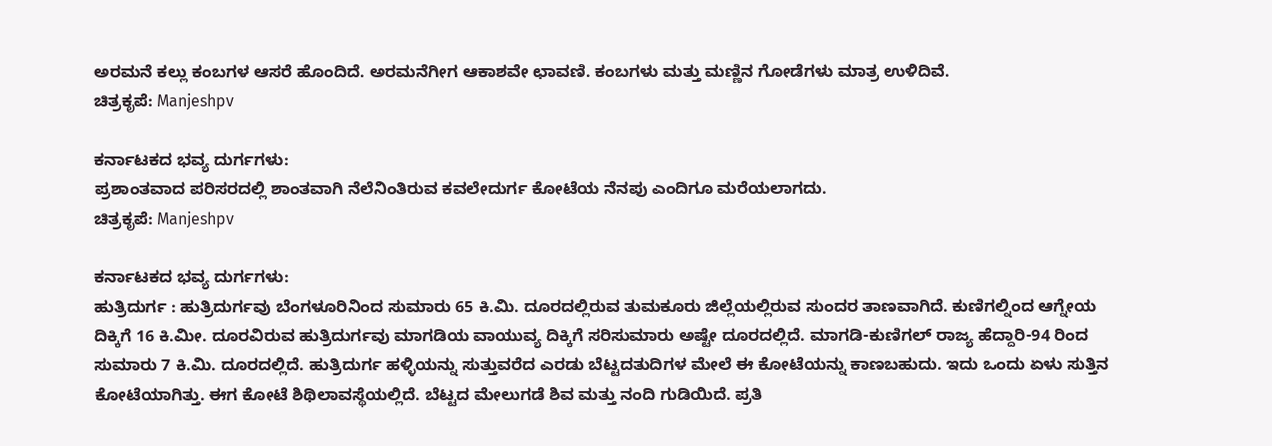ಅರಮನೆ ಕಲ್ಲು ಕಂಬಗಳ ಆಸರೆ ಹೊಂದಿದೆ. ಅರಮನೆಗೀಗ ಆಕಾಶವೇ ಛಾವಣಿ. ಕಂಬಗಳು ಮತ್ತು ಮಣ್ಣಿನ ಗೋಡೆಗಳು ಮಾತ್ರ ಉಳಿದಿವೆ.
ಚಿತ್ರಕೃಪೆ: Manjeshpv

ಕರ್ನಾಟಕದ ಭವ್ಯ ದುರ್ಗಗಳು:
ಪ್ರಶಾಂತವಾದ ಪರಿಸರದಲ್ಲಿ ಶಾಂತವಾಗಿ ನೆಲೆನಿಂತಿರುವ ಕವಲೇದುರ್ಗ ಕೋಟೆಯ ನೆನಪು ಎಂದಿಗೂ ಮರೆಯಲಾಗದು.
ಚಿತ್ರಕೃಪೆ: Manjeshpv

ಕರ್ನಾಟಕದ ಭವ್ಯ ದುರ್ಗಗಳು:
ಹುತ್ರಿದುರ್ಗ : ಹುತ್ರಿದುರ್ಗವು ಬೆಂಗಳೂರಿನಿಂದ ಸುಮಾರು 65 ಕಿ.ಮಿ. ದೂರದಲ್ಲಿರುವ ತುಮಕೂರು ಜಿಲ್ಲೆಯಲ್ಲಿರುವ ಸುಂದರ ತಾಣವಾಗಿದೆ. ಕುಣಿಗಲ್ನಿಂದ ಆಗ್ನೇಯ ದಿಕ್ಕಿಗೆ 16 ಕಿ.ಮೀ. ದೂರವಿರುವ ಹುತ್ರಿದುರ್ಗವು ಮಾಗಡಿಯ ವಾಯುವ್ಯ ದಿಕ್ಕಿಗೆ ಸರಿಸುಮಾರು ಅಷ್ಟೇ ದೂರದಲ್ಲಿದೆ. ಮಾಗಡಿ-ಕುಣಿಗಲ್ ರಾಜ್ಯ ಹೆದ್ದಾರಿ-94 ರಿಂದ ಸುಮಾರು 7 ಕಿ.ಮಿ. ದೂರದಲ್ಲಿದೆ. ಹುತ್ರಿದುರ್ಗ ಹಳ್ಳಿಯನ್ನು ಸುತ್ತುವರೆದ ಎರಡು ಬೆಟ್ಟದತುದಿಗಳ ಮೇಲೆ ಈ ಕೋಟೆಯನ್ನು ಕಾಣಬಹುದು. ಇದು ಒಂದು ಏಳು ಸುತ್ತಿನ ಕೋಟೆಯಾಗಿತ್ತು. ಈಗ ಕೋಟೆ ಶಿಥಿಲಾವಸ್ಥೆಯಲ್ಲಿದೆ. ಬೆಟ್ಟದ ಮೇಲುಗಡೆ ಶಿವ ಮತ್ತು ನಂದಿ ಗುಡಿಯಿದೆ. ಪ್ರತಿ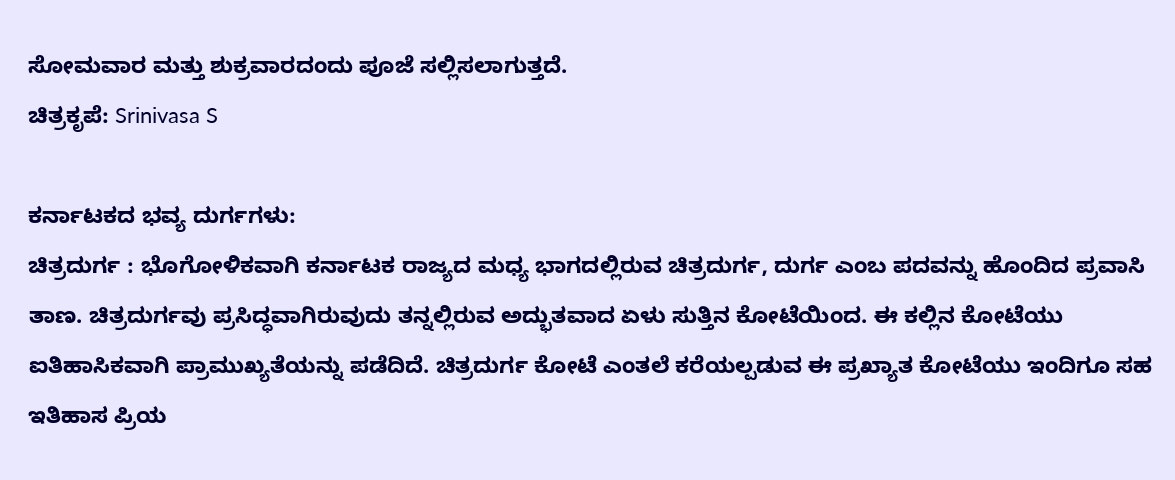ಸೋಮವಾರ ಮತ್ತು ಶುಕ್ರವಾರದಂದು ಪೂಜೆ ಸಲ್ಲಿಸಲಾಗುತ್ತದೆ.
ಚಿತ್ರಕೃಪೆ: Srinivasa S

ಕರ್ನಾಟಕದ ಭವ್ಯ ದುರ್ಗಗಳು:
ಚಿತ್ರದುರ್ಗ : ಭೊಗೋಳಿಕವಾಗಿ ಕರ್ನಾಟಕ ರಾಜ್ಯದ ಮಧ್ಯ ಭಾಗದಲ್ಲಿರುವ ಚಿತ್ರದುರ್ಗ, ದುರ್ಗ ಎಂಬ ಪದವನ್ನು ಹೊಂದಿದ ಪ್ರವಾಸಿ ತಾಣ. ಚಿತ್ರದುರ್ಗವು ಪ್ರಸಿದ್ಧವಾಗಿರುವುದು ತನ್ನಲ್ಲಿರುವ ಅದ್ಭುತವಾದ ಏಳು ಸುತ್ತಿನ ಕೋಟೆಯಿಂದ. ಈ ಕಲ್ಲಿನ ಕೋಟೆಯು ಐತಿಹಾಸಿಕವಾಗಿ ಪ್ರಾಮುಖ್ಯತೆಯನ್ನು ಪಡೆದಿದೆ. ಚಿತ್ರದುರ್ಗ ಕೋಟೆ ಎಂತಲೆ ಕರೆಯಲ್ಪಡುವ ಈ ಪ್ರಖ್ಯಾತ ಕೋಟೆಯು ಇಂದಿಗೂ ಸಹ ಇತಿಹಾಸ ಪ್ರಿಯ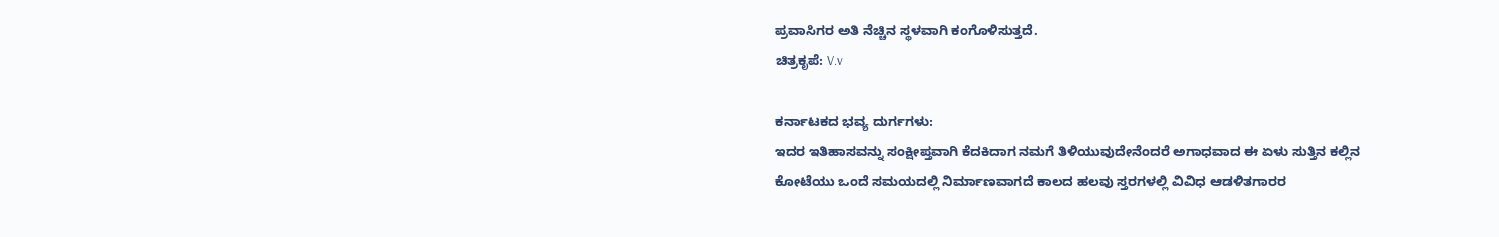ಪ್ರವಾಸಿಗರ ಅತಿ ನೆಚ್ಚಿನ ಸ್ಥಳವಾಗಿ ಕಂಗೊಳಿಸುತ್ತದೆ.
ಚಿತ್ರಕೃಪೆ: V.v

ಕರ್ನಾಟಕದ ಭವ್ಯ ದುರ್ಗಗಳು:
ಇದರ ಇತಿಹಾಸವನ್ನು ಸಂಕ್ಷೀಪ್ತವಾಗಿ ಕೆದಕಿದಾಗ ನಮಗೆ ತಿಳಿಯುವುದೇನೆಂದರೆ ಅಗಾಧವಾದ ಈ ಏಳು ಸುತ್ತಿನ ಕಲ್ಲಿನ ಕೋಟೆಯು ಒಂದೆ ಸಮಯದಲ್ಲಿ ನಿರ್ಮಾಣವಾಗದೆ ಕಾಲದ ಹಲವು ಸ್ತರಗಳಲ್ಲಿ ವಿವಿಧ ಆಡಳಿತಗಾರರ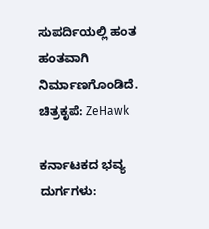ಸುಪರ್ದಿಯಲ್ಲಿ ಹಂತ ಹಂತವಾಗಿ ನಿರ್ಮಾಣಗೊಂಡಿದೆ.
ಚಿತ್ರಕೃಪೆ: ZeHawk

ಕರ್ನಾಟಕದ ಭವ್ಯ ದುರ್ಗಗಳು: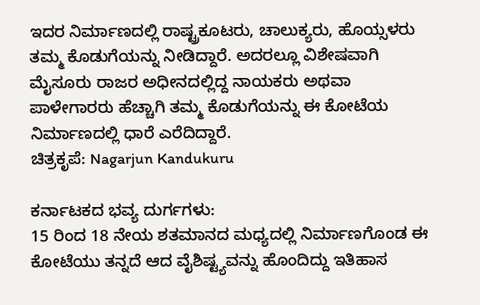ಇದರ ನಿರ್ಮಾಣದಲ್ಲಿ ರಾಷ್ಟ್ರಕೂಟರು, ಚಾಲುಕ್ಯರು, ಹೊಯ್ಸಳರು ತಮ್ಮ ಕೊಡುಗೆಯನ್ನು ನೀಡಿದ್ದಾರೆ. ಅದರಲ್ಲೂ ವಿಶೇಷವಾಗಿ ಮೈಸೂರು ರಾಜರ ಅಧೀನದಲ್ಲಿದ್ದ ನಾಯಕರು ಅಥವಾ ಪಾಳೇಗಾರರು ಹೆಚ್ಚಾಗಿ ತಮ್ಮ ಕೊಡುಗೆಯನ್ನು ಈ ಕೋಟೆಯ ನಿರ್ಮಾಣದಲ್ಲಿ ಧಾರೆ ಎರೆದಿದ್ದಾರೆ.
ಚಿತ್ರಕೃಪೆ: Nagarjun Kandukuru

ಕರ್ನಾಟಕದ ಭವ್ಯ ದುರ್ಗಗಳು:
15 ರಿಂದ 18 ನೇಯ ಶತಮಾನದ ಮಧ್ಯದಲ್ಲಿ ನಿರ್ಮಾಣಗೊಂಡ ಈ ಕೋಟೆಯು ತನ್ನದೆ ಆದ ವೈಶಿಷ್ಟ್ಯವನ್ನು ಹೊಂದಿದ್ದು ಇತಿಹಾಸ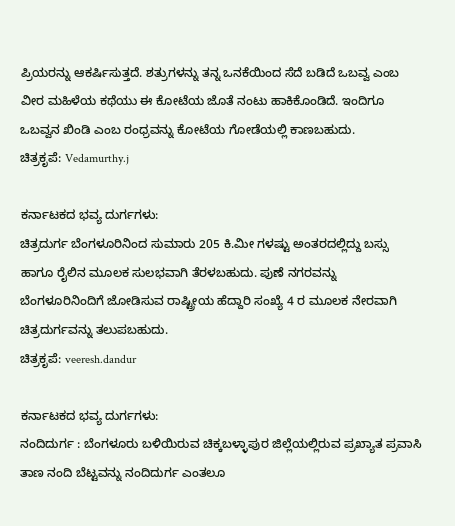ಪ್ರಿಯರನ್ನು ಆಕರ್ಷಿಸುತ್ತದೆ. ಶತ್ರುಗಳನ್ನು ತನ್ನ ಒನಕೆಯಿಂದ ಸೆದೆ ಬಡಿದೆ ಒಬವ್ವ ಎಂಬ ವೀರ ಮಹಿಳೆಯ ಕಥೆಯು ಈ ಕೋಟೆಯ ಜೊತೆ ನಂಟು ಹಾಕಿಕೊಂಡಿದೆ. ಇಂದಿಗೂ ಒಬವ್ವನ ಖಿಂಡಿ ಎಂಬ ರಂಧ್ರವನ್ನು ಕೋಟೆಯ ಗೋಡೆಯಲ್ಲಿ ಕಾಣಬಹುದು.
ಚಿತ್ರಕೃಪೆ: Vedamurthy.j

ಕರ್ನಾಟಕದ ಭವ್ಯ ದುರ್ಗಗಳು:
ಚಿತ್ರದುರ್ಗ ಬೆಂಗಳೂರಿನಿಂದ ಸುಮಾರು 205 ಕಿ.ಮೀ ಗಳಷ್ಟು ಅಂತರದಲ್ಲಿದ್ದು ಬಸ್ಸು ಹಾಗೂ ರೈಲಿನ ಮೂಲಕ ಸುಲಭವಾಗಿ ತೆರಳಬಹುದು. ಪುಣೆ ನಗರವನ್ನು ಬೆಂಗಳೂರಿನಿಂದಿಗೆ ಜೋಡಿಸುವ ರಾಷ್ಟ್ರೀಯ ಹೆದ್ದಾರಿ ಸಂಖ್ಯೆ 4 ರ ಮೂಲಕ ನೇರವಾಗಿ ಚಿತ್ರದುರ್ಗವನ್ನು ತಲುಪಬಹುದು.
ಚಿತ್ರಕೃಪೆ: veeresh.dandur

ಕರ್ನಾಟಕದ ಭವ್ಯ ದುರ್ಗಗಳು:
ನಂದಿದುರ್ಗ : ಬೆಂಗಳೂರು ಬಳಿಯಿರುವ ಚಿಕ್ಕಬಳ್ಳಾಪುರ ಜಿಲ್ಲೆಯಲ್ಲಿರುವ ಪ್ರಖ್ಯಾತ ಪ್ರವಾಸಿ ತಾಣ ನಂದಿ ಬೆಟ್ಟವನ್ನು ನಂದಿದುರ್ಗ ಎಂತಲೂ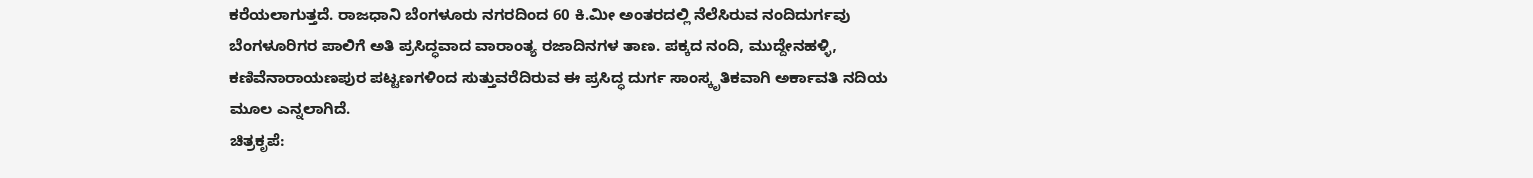ಕರೆಯಲಾಗುತ್ತದೆ. ರಾಜಧಾನಿ ಬೆಂಗಳೂರು ನಗರದಿಂದ 60 ಕಿ.ಮೀ ಅಂತರದಲ್ಲಿ ನೆಲೆಸಿರುವ ನಂದಿದುರ್ಗವು ಬೆಂಗಳೂರಿಗರ ಪಾಲಿಗೆ ಅತಿ ಪ್ರಸಿದ್ಧವಾದ ವಾರಾಂತ್ಯ ರಜಾದಿನಗಳ ತಾಣ. ಪಕ್ಕದ ನಂದಿ, ಮುದ್ದೇನಹಳ್ಳಿ, ಕಣಿವೆನಾರಾಯಣಪುರ ಪಟ್ಟಣಗಳಿಂದ ಸುತ್ತುವರೆದಿರುವ ಈ ಪ್ರಸಿದ್ಧ ದುರ್ಗ ಸಾಂಸ್ಕೃತಿಕವಾಗಿ ಅರ್ಕಾವತಿ ನದಿಯ ಮೂಲ ಎನ್ನಲಾಗಿದೆ.
ಚಿತ್ರಕೃಪೆ: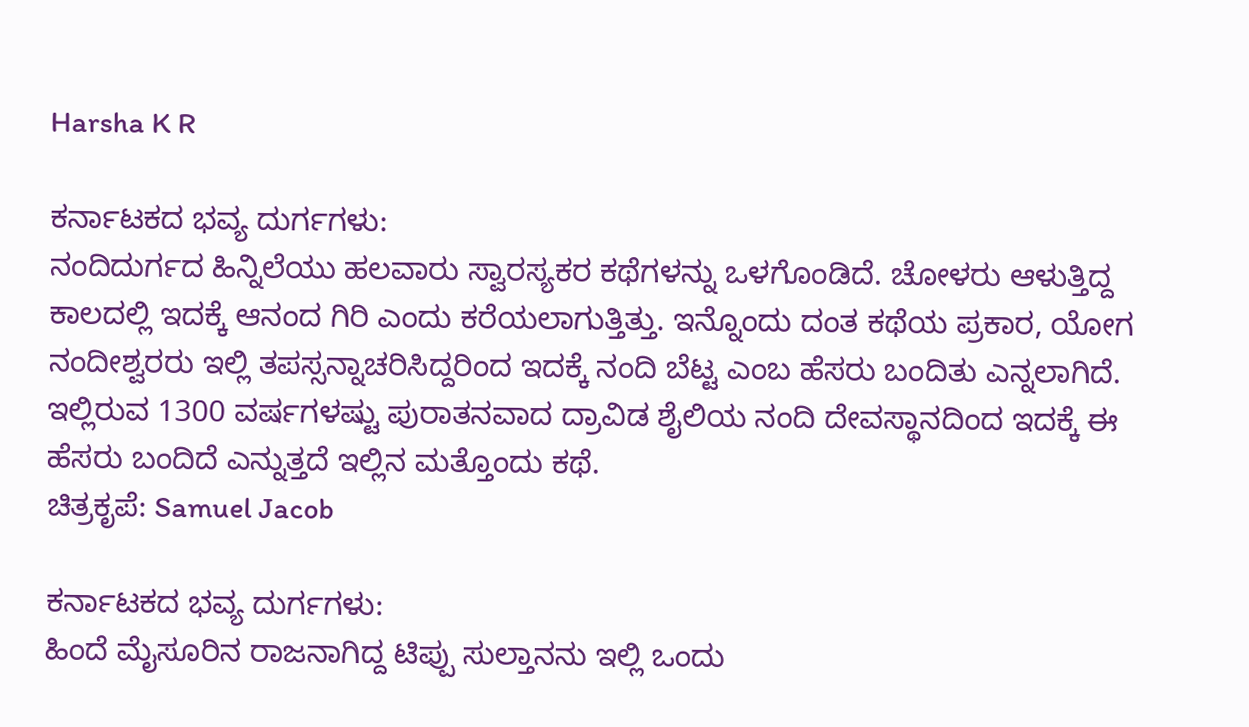Harsha K R

ಕರ್ನಾಟಕದ ಭವ್ಯ ದುರ್ಗಗಳು:
ನಂದಿದುರ್ಗದ ಹಿನ್ನಿಲೆಯು ಹಲವಾರು ಸ್ವಾರಸ್ಯಕರ ಕಥೆಗಳನ್ನು ಒಳಗೊಂಡಿದೆ. ಚೋಳರು ಆಳುತ್ತಿದ್ದ ಕಾಲದಲ್ಲಿ ಇದಕ್ಕೆ ಆನಂದ ಗಿರಿ ಎಂದು ಕರೆಯಲಾಗುತ್ತಿತ್ತು. ಇನ್ನೊಂದು ದಂತ ಕಥೆಯ ಪ್ರಕಾರ, ಯೋಗ ನಂದೀಶ್ವರರು ಇಲ್ಲಿ ತಪಸ್ಸನ್ನಾಚರಿಸಿದ್ದರಿಂದ ಇದಕ್ಕೆ ನಂದಿ ಬೆಟ್ಟ ಎಂಬ ಹೆಸರು ಬಂದಿತು ಎನ್ನಲಾಗಿದೆ. ಇಲ್ಲಿರುವ 1300 ವರ್ಷಗಳಷ್ಟು ಪುರಾತನವಾದ ದ್ರಾವಿಡ ಶೈಲಿಯ ನಂದಿ ದೇವಸ್ಥಾನದಿಂದ ಇದಕ್ಕೆ ಈ ಹೆಸರು ಬಂದಿದೆ ಎನ್ನುತ್ತದೆ ಇಲ್ಲಿನ ಮತ್ತೊಂದು ಕಥೆ.
ಚಿತ್ರಕೃಪೆ: Samuel Jacob

ಕರ್ನಾಟಕದ ಭವ್ಯ ದುರ್ಗಗಳು:
ಹಿಂದೆ ಮೈಸೂರಿನ ರಾಜನಾಗಿದ್ದ ಟಿಪ್ಪು ಸುಲ್ತಾನನು ಇಲ್ಲಿ ಒಂದು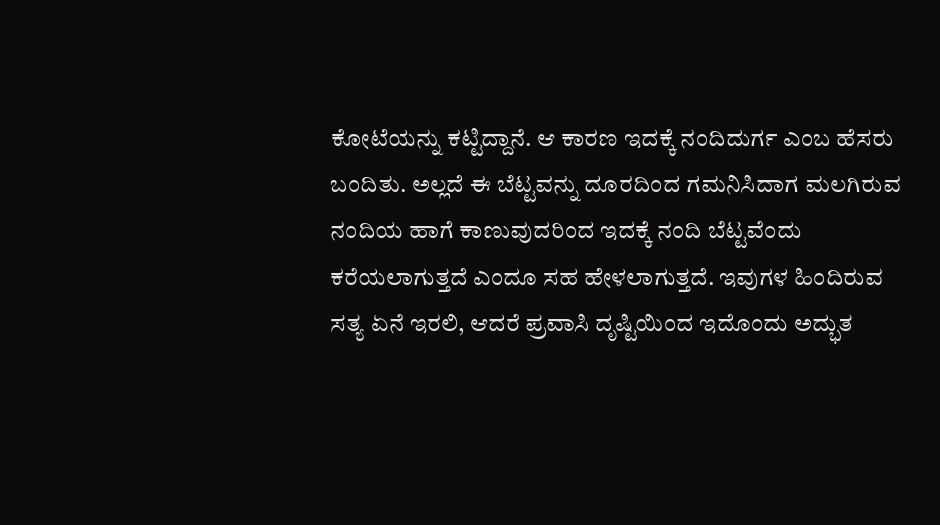ಕೋಟೆಯನ್ನು ಕಟ್ಟಿದ್ದಾನೆ. ಆ ಕಾರಣ ಇದಕ್ಕೆ ನಂದಿದುರ್ಗ ಎಂಬ ಹೆಸರು ಬಂದಿತು. ಅಲ್ಲದೆ ಈ ಬೆಟ್ಟವನ್ನು ದೂರದಿಂದ ಗಮನಿಸಿದಾಗ ಮಲಗಿರುವ ನಂದಿಯ ಹಾಗೆ ಕಾಣುವುದರಿಂದ ಇದಕ್ಕೆ ನಂದಿ ಬೆಟ್ಟವೆಂದು ಕರೆಯಲಾಗುತ್ತದೆ ಎಂದೂ ಸಹ ಹೇಳಲಾಗುತ್ತದೆ. ಇವುಗಳ ಹಿಂದಿರುವ ಸತ್ಯ ಏನೆ ಇರಲಿ, ಆದರೆ ಪ್ರವಾಸಿ ದೃಷ್ಟಿಯಿಂದ ಇದೊಂದು ಅದ್ಭುತ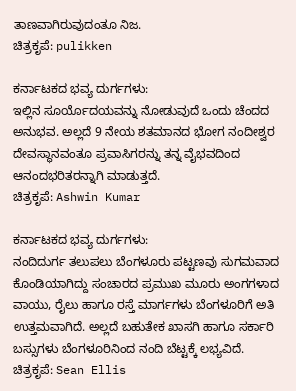ತಾಣವಾಗಿರುವುದಂತೂ ನಿಜ.
ಚಿತ್ರಕೃಪೆ: pulikken

ಕರ್ನಾಟಕದ ಭವ್ಯ ದುರ್ಗಗಳು:
ಇಲ್ಲಿನ ಸೂರ್ಯೊದಯವನ್ನು ನೋಡುವುದೆ ಒಂದು ಚೆಂದದ ಅನುಭವ. ಅಲ್ಲದೆ 9 ನೇಯ ಶತಮಾನದ ಭೋಗ ನಂದೀಶ್ವರ ದೇವಸ್ಥಾನವಂತೂ ಪ್ರವಾಸಿಗರನ್ನು ತನ್ನ ವೈಭವದಿಂದ ಆನಂದಭರಿತರನ್ನಾಗಿ ಮಾಡುತ್ತದೆ.
ಚಿತ್ರಕೃಪೆ: Ashwin Kumar

ಕರ್ನಾಟಕದ ಭವ್ಯ ದುರ್ಗಗಳು:
ನಂದಿದುರ್ಗ ತಲುಪಲು ಬೆಂಗಳೂರು ಪಟ್ಟಣವು ಸುಗಮವಾದ ಕೊಂಡಿಯಾಗಿದ್ದು ಸಂಚಾರದ ಪ್ರಮುಖ ಮೂರು ಅಂಗಗಳಾದ ವಾಯು, ರೈಲು ಹಾಗೂ ರಸ್ತೆ ಮಾರ್ಗಗಳು ಬೆಂಗಳೂರಿಗೆ ಅತಿ ಉತ್ತಮವಾಗಿದೆ. ಅಲ್ಲದೆ ಬಹುತೇಕ ಖಾಸಗಿ ಹಾಗೂ ಸರ್ಕಾರಿ ಬಸ್ಸುಗಳು ಬೆಂಗಳೂರಿನಿಂದ ನಂದಿ ಬೆಟ್ಟಕ್ಕೆ ಲಭ್ಯವಿದೆ.
ಚಿತ್ರಕೃಪೆ: Sean Ellis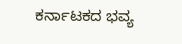ಕರ್ನಾಟಕದ ಭವ್ಯ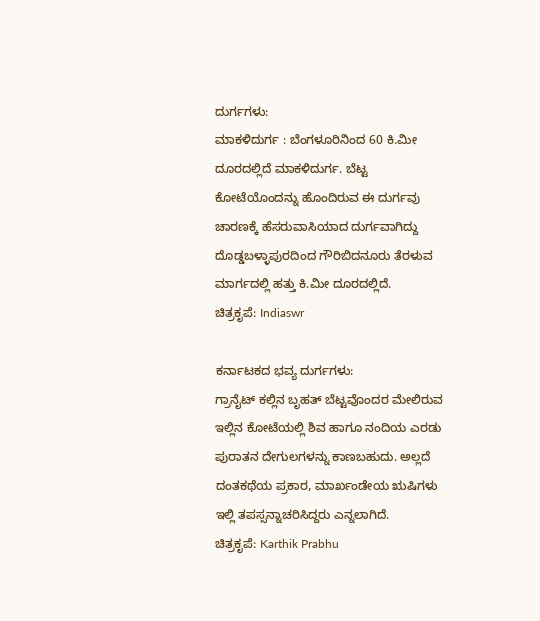ದುರ್ಗಗಳು:
ಮಾಕಳಿದುರ್ಗ : ಬೆಂಗಳೂರಿನಿಂದ 60 ಕಿ.ಮೀ ದೂರದಲ್ಲಿದೆ ಮಾಕಳಿದುರ್ಗ. ಬೆಟ್ಟ ಕೋಟೆಯೊಂದನ್ನು ಹೊಂದಿರುವ ಈ ದುರ್ಗವು ಚಾರಣಕ್ಕೆ ಹೆಸರುವಾಸಿಯಾದ ದುರ್ಗವಾಗಿದ್ದು ದೊಡ್ಡಬಳ್ಳಾಪುರದಿಂದ ಗೌರಿಬಿದನೂರು ತೆರಳುವ ಮಾರ್ಗದಲ್ಲಿ ಹತ್ತು ಕಿ.ಮೀ ದೂರದಲ್ಲಿದೆ.
ಚಿತ್ರಕೃಪೆ: Indiaswr

ಕರ್ನಾಟಕದ ಭವ್ಯ ದುರ್ಗಗಳು:
ಗ್ರಾನೈಟ್ ಕಲ್ಲಿನ ಬೃಹತ್ ಬೆಟ್ಟವೊಂದರ ಮೇಲಿರುವ ಇಲ್ಲಿನ ಕೋಟೆಯಲ್ಲಿ ಶಿವ ಹಾಗೂ ನಂದಿಯ ಎರಡು ಪುರಾತನ ದೇಗುಲಗಳನ್ನು ಕಾಣಬಹುದು. ಅಲ್ಲದೆ ದಂತಕಥೆಯ ಪ್ರಕಾರ, ಮಾರ್ಖಂಡೇಯ ಋಷಿಗಳು ಇಲ್ಲಿ ತಪಸ್ಸನ್ನಾಚರಿಸಿದ್ದರು ಎನ್ನಲಾಗಿದೆ.
ಚಿತ್ರಕೃಪೆ: Karthik Prabhu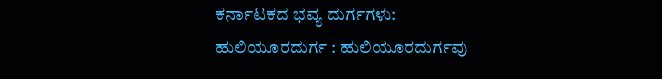ಕರ್ನಾಟಕದ ಭವ್ಯ ದುರ್ಗಗಳು:
ಹುಲಿಯೂರದುರ್ಗ : ಹುಲಿಯೂರದುರ್ಗವು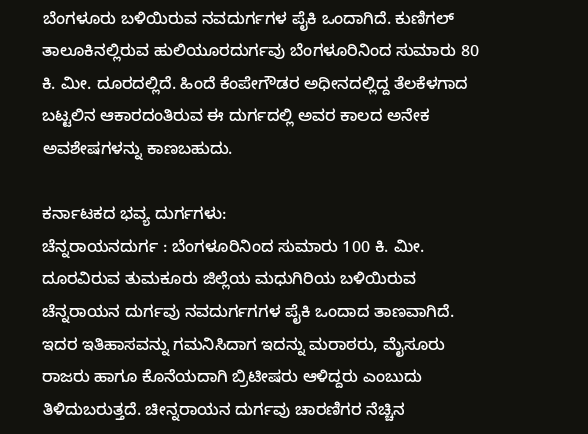ಬೆಂಗಳೂರು ಬಳಿಯಿರುವ ನವದುರ್ಗಗಳ ಪೈಕಿ ಒಂದಾಗಿದೆ. ಕುಣಿಗಲ್ ತಾಲೂಕಿನಲ್ಲಿರುವ ಹುಲಿಯೂರದುರ್ಗವು ಬೆಂಗಳೂರಿನಿಂದ ಸುಮಾರು 80 ಕಿ. ಮೀ. ದೂರದಲ್ಲಿದೆ. ಹಿಂದೆ ಕೆಂಪೇಗೌಡರ ಅಧೀನದಲ್ಲಿದ್ದ ತೆಲಕೆಳಗಾದ ಬಟ್ಟಲಿನ ಆಕಾರದಂತಿರುವ ಈ ದುರ್ಗದಲ್ಲಿ ಅವರ ಕಾಲದ ಅನೇಕ ಅವಶೇಷಗಳನ್ನು ಕಾಣಬಹುದು.

ಕರ್ನಾಟಕದ ಭವ್ಯ ದುರ್ಗಗಳು:
ಚೆನ್ನರಾಯನದುರ್ಗ : ಬೆಂಗಳೂರಿನಿಂದ ಸುಮಾರು 100 ಕಿ. ಮೀ. ದೂರವಿರುವ ತುಮಕೂರು ಜಿಲ್ಲೆಯ ಮಧುಗಿರಿಯ ಬಳಿಯಿರುವ ಚೆನ್ನರಾಯನ ದುರ್ಗವು ನವದುರ್ಗಗಗಳ ಪೈಕಿ ಒಂದಾದ ತಾಣವಾಗಿದೆ. ಇದರ ಇತಿಹಾಸವನ್ನು ಗಮನಿಸಿದಾಗ ಇದನ್ನು ಮರಾಠರು, ಮೈಸೂರು ರಾಜರು ಹಾಗೂ ಕೊನೆಯದಾಗಿ ಬ್ರಿಟೀಷರು ಆಳಿದ್ದರು ಎಂಬುದು ತಿಳಿದುಬರುತ್ತದೆ. ಚೀನ್ನರಾಯನ ದುರ್ಗವು ಚಾರಣಿಗರ ನೆಚ್ಚಿನ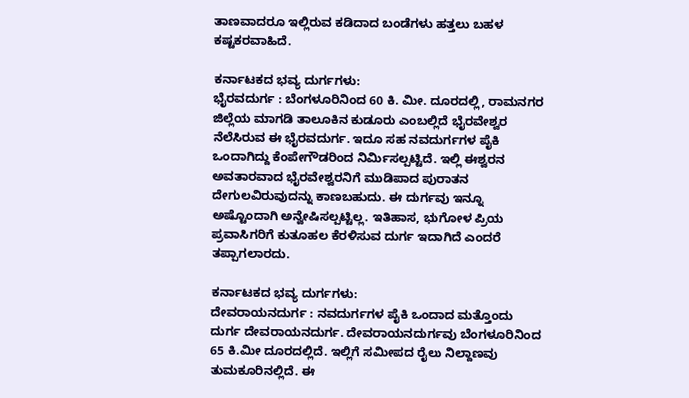ತಾಣವಾದರೂ ಇಲ್ಲಿರುವ ಕಡಿದಾದ ಬಂಡೆಗಳು ಹತ್ತಲು ಬಹಳ ಕಷ್ಟಕರವಾಹಿದೆ.

ಕರ್ನಾಟಕದ ಭವ್ಯ ದುರ್ಗಗಳು:
ಭೈರವದುರ್ಗ : ಬೆಂಗಳೂರಿನಿಂದ 60 ಕಿ. ಮೀ. ದೂರದಲ್ಲಿ, ರಾಮನಗರ ಜಿಲ್ಲೆಯ ಮಾಗಡಿ ತಾಲೂಕಿನ ಕುಡೂರು ಎಂಬಲ್ಲಿದೆ ಭೈರವೇಶ್ವರ ನೆಲೆಸಿರುವ ಈ ಭೈರವದುರ್ಗ. ಇದೂ ಸಹ ನವದುರ್ಗಗಳ ಪೈಕಿ ಒಂದಾಗಿದ್ದು ಕೆಂಪೇಗೌಡರಿಂದ ನಿರ್ಮಿಸಲ್ಪಟ್ಟಿದೆ. ಇಲ್ಲಿ ಈಶ್ವರನ ಅವತಾರವಾದ ಭೈರವೇಶ್ವರನಿಗೆ ಮುಡಿಪಾದ ಪುರಾತನ ದೇಗುಲವಿರುವುದನ್ನು ಕಾಣಬಹುದು. ಈ ದುರ್ಗವು ಇನ್ನೂ ಅಷ್ಟೊಂದಾಗಿ ಅನ್ವೇಷಿಸಲ್ಪಟ್ಟಿಲ್ಲ. ಇತಿಹಾಸ, ಭುಗೋಳ ಪ್ರಿಯ ಪ್ರವಾಸಿಗರಿಗೆ ಕುತೂಹಲ ಕೆರಳಿಸುವ ದುರ್ಗ ಇದಾಗಿದೆ ಎಂದರೆ ತಪ್ಪಾಗಲಾರದು.

ಕರ್ನಾಟಕದ ಭವ್ಯ ದುರ್ಗಗಳು:
ದೇವರಾಯನದುರ್ಗ : ನವದುರ್ಗಗಳ ಪೈಕಿ ಒಂದಾದ ಮತ್ತೊಂದು ದುರ್ಗ ದೇವರಾಯನದುರ್ಗ. ದೇವರಾಯನದುರ್ಗವು ಬೆಂಗಳೂರಿನಿಂದ 65 ಕಿ.ಮೀ ದೂರದಲ್ಲಿದೆ. ಇಲ್ಲಿಗೆ ಸಮೀಪದ ರೈಲು ನಿಲ್ದಾಣವು ತುಮಕೂರಿನಲ್ಲಿದೆ. ಈ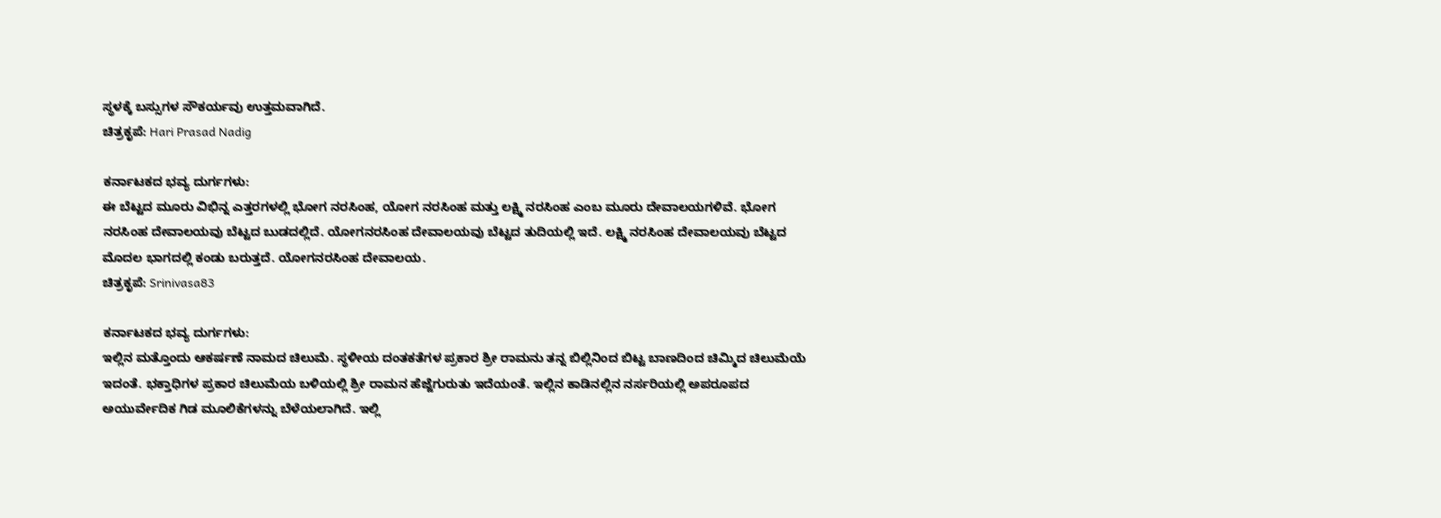ಸ್ಥಳಕ್ಕೆ ಬಸ್ಸುಗಳ ಸೌಕರ್ಯವು ಉತ್ತಮವಾಗಿದೆ.
ಚಿತ್ರಕೃಪೆ: Hari Prasad Nadig

ಕರ್ನಾಟಕದ ಭವ್ಯ ದುರ್ಗಗಳು:
ಈ ಬೆಟ್ಟದ ಮೂರು ವಿಭಿನ್ನ ಎತ್ತರಗಳಲ್ಲಿ ಭೋಗ ನರಸಿಂಹ, ಯೋಗ ನರಸಿಂಹ ಮತ್ತು ಲಕ್ಷ್ಮಿ ನರಸಿಂಹ ಎಂಬ ಮೂರು ದೇವಾಲಯಗಳಿವೆ. ಭೋಗ ನರಸಿಂಹ ದೇವಾಲಯವು ಬೆಟ್ಟದ ಬುಡದಲ್ಲಿದೆ. ಯೋಗನರಸಿಂಹ ದೇವಾಲಯವು ಬೆಟ್ಟದ ತುದಿಯಲ್ಲಿ ಇದೆ. ಲಕ್ಷ್ಮಿ ನರಸಿಂಹ ದೇವಾಲಯವು ಬೆಟ್ಟದ ಮೊದಲ ಭಾಗದಲ್ಲಿ ಕಂಡು ಬರುತ್ತದೆ. ಯೋಗನರಸಿಂಹ ದೇವಾಲಯ.
ಚಿತ್ರಕೃಪೆ: Srinivasa83

ಕರ್ನಾಟಕದ ಭವ್ಯ ದುರ್ಗಗಳು:
ಇಲ್ಲಿನ ಮತ್ತೊಂದು ಆಕರ್ಷಣೆ ನಾಮದ ಚಿಲುಮೆ. ಸ್ಥಳೀಯ ದಂತಕತೆಗಳ ಪ್ರಕಾರ ಶ್ರೀ ರಾಮನು ತನ್ನ ಬಿಲ್ಲಿನಿಂದ ಬಿಟ್ಟ ಬಾಣದಿಂದ ಚಿಮ್ಮಿದ ಚಿಲುಮೆಯೆ ಇದಂತೆ. ಭಕ್ತಾಧಿಗಳ ಪ್ರಕಾರ ಚಿಲುಮೆಯ ಬಳಿಯಲ್ಲಿ ಶ್ರೀ ರಾಮನ ಹೆಜ್ಜೆಗುರುತು ಇದೆಯಂತೆ. ಇಲ್ಲಿನ ಕಾಡಿನಲ್ಲಿನ ನರ್ಸರಿಯಲ್ಲಿ ಅಪರೂಪದ ಅಯುರ್ವೇದಿಕ ಗಿಡ ಮೂಲಿಕೆಗಳನ್ನು ಬೆಳೆಯಲಾಗಿದೆ. ಇಲ್ಲಿ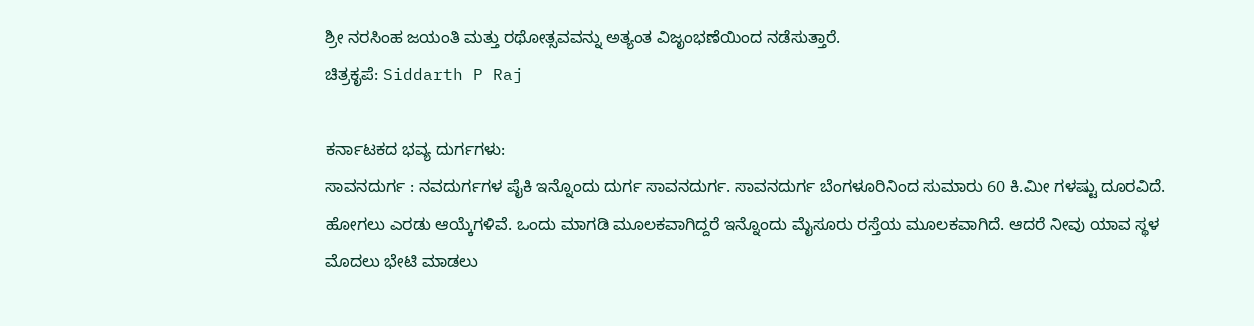ಶ್ರೀ ನರಸಿಂಹ ಜಯಂತಿ ಮತ್ತು ರಥೋತ್ಸವವನ್ನು ಅತ್ಯಂತ ವಿಜೃಂಭಣೆಯಿಂದ ನಡೆಸುತ್ತಾರೆ.
ಚಿತ್ರಕೃಪೆ: Siddarth P Raj

ಕರ್ನಾಟಕದ ಭವ್ಯ ದುರ್ಗಗಳು:
ಸಾವನದುರ್ಗ : ನವದುರ್ಗಗಳ ಪೈಕಿ ಇನ್ನೊಂದು ದುರ್ಗ ಸಾವನದುರ್ಗ. ಸಾವನದುರ್ಗ ಬೆಂಗಳೂರಿನಿಂದ ಸುಮಾರು 60 ಕಿ.ಮೀ ಗಳಷ್ಟು ದೂರವಿದೆ. ಹೋಗಲು ಎರಡು ಆಯ್ಕೆಗಳಿವೆ. ಒಂದು ಮಾಗಡಿ ಮೂಲಕವಾಗಿದ್ದರೆ ಇನ್ನೊಂದು ಮೈಸೂರು ರಸ್ತೆಯ ಮೂಲಕವಾಗಿದೆ. ಆದರೆ ನೀವು ಯಾವ ಸ್ಥಳ ಮೊದಲು ಭೇಟಿ ಮಾಡಲು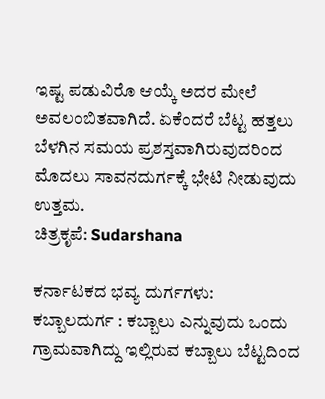ಇಷ್ಟ ಪಡುವಿರೊ ಆಯ್ಕೆ ಅದರ ಮೇಲೆ ಅವಲಂಬಿತವಾಗಿದೆ. ಏಕೆಂದರೆ ಬೆಟ್ಟ ಹತ್ತಲು ಬೆಳಗಿನ ಸಮಯ ಪ್ರಶಸ್ತವಾಗಿರುವುದರಿಂದ ಮೊದಲು ಸಾವನದುರ್ಗಕ್ಕೆ ಭೇಟಿ ನೀಡುವುದು ಉತ್ತಮ.
ಚಿತ್ರಕೃಪೆ: Sudarshana

ಕರ್ನಾಟಕದ ಭವ್ಯ ದುರ್ಗಗಳು:
ಕಬ್ಬಾಲದುರ್ಗ : ಕಬ್ಬಾಲು ಎನ್ನುವುದು ಒಂದು ಗ್ರಾಮವಾಗಿದ್ದು ಇಲ್ಲಿರುವ ಕಬ್ಬಾಲು ಬೆಟ್ಟದಿಂದ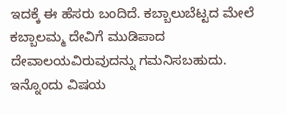ಇದಕ್ಕೆ ಈ ಹೆಸರು ಬಂದಿದೆ. ಕಬ್ಬಾಲುಬೆಟ್ಟದ ಮೇಲೆ ಕಬ್ಬಾಲಮ್ಮ ದೇವಿಗೆ ಮುಡಿಪಾದ ದೇವಾಲಯವಿರುವುದನ್ನು ಗಮನಿಸಬಹುದು. ಇನ್ನೊಂದು ವಿಷಯ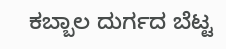ಕಬ್ಬಾಲ ದುರ್ಗದ ಬೆಟ್ಟ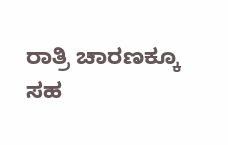ರಾತ್ರಿ ಚಾರಣಕ್ಕೂ ಸಹ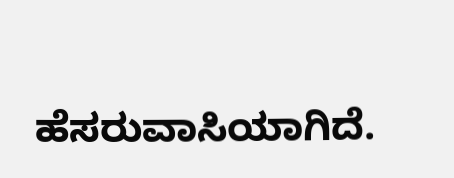ಹೆಸರುವಾಸಿಯಾಗಿದೆ.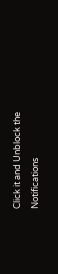Click it and Unblock the Notifications